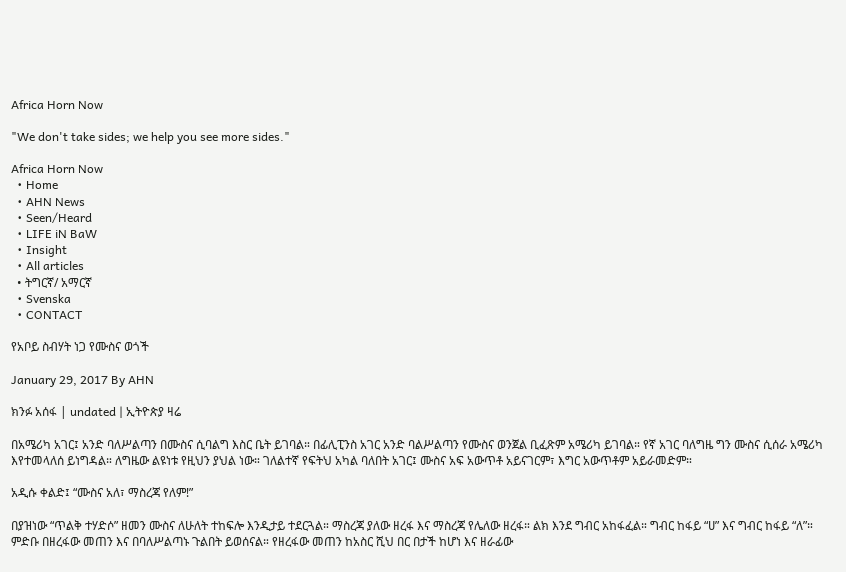Africa Horn Now

"We don't take sides; we help you see more sides."

Africa Horn Now
  • Home
  • AHN News
  • Seen/Heard
  • LIFE iN BaW
  • Insight
  • All articles
  • ትግርኛ/ አማርኛ
  • Svenska
  • CONTACT

የአቦይ ስብሃት ነጋ የሙስና ወጎች

January 29, 2017 By AHN

ክንፉ አሰፋ | undated | ኢትዮጵያ ዛሬ

በአሜሪካ አገር፤ አንድ ባለሥልጣን በሙስና ሲባልግ እስር ቤት ይገባል። በፊሊፒንስ አገር አንድ ባልሥልጣን የሙስና ወንጀል ቢፈጽም አሜሪካ ይገባል። የኛ አገር ባለግዜ ግን ሙስና ሲሰራ አሜሪካ እየተመላለሰ ይነግዳል። ለግዜው ልዩነቱ የዚህን ያህል ነው። ገለልተኛ የፍትህ አካል ባለበት አገር፤ ሙስና አፍ አውጥቶ አይናገርም፣ እግር አውጥቶም አይራመድም።

አዲሱ ቀልድ፤ “ሙስና አለ፣ ማስረጃ የለም!”

በያዝነው “ጥልቅ ተሃድሶ” ዘመን ሙስና ለሁለት ተከፍሎ እንዲታይ ተደርጓል። ማስረጃ ያለው ዘረፋ እና ማስረጃ የሌለው ዘረፋ። ልክ እንደ ግብር አከፋፈል። ግብር ከፋይ “ሀ” እና ግብር ከፋይ “ለ”። ምድቡ በዘረፋው መጠን እና በባለሥልጣኑ ጉልበት ይወሰናል። የዘረፋው መጠን ከአስር ሺህ በር በታች ከሆነ እና ዘራፊው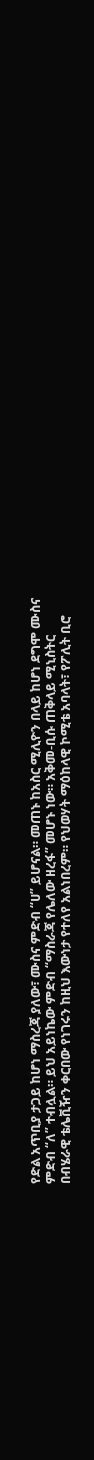የድል አጥቢያ ታጋይ ከሆነ ማስረጃ ያለው፣ ሙስና ምድብ “ሀ” ይሆናል። መጠኑ ከአስር ሚሊዮን በላይ ከሆነ ደግሞ ሙስና ምድብ “ለ” ተብሏል። ይህ አይነኬው ምድብ “ማስራጃ የሌለው ዘረፋ” መሆኑ ነው። አቅመ-ቢሱ ጠቅላይ ሚኒስትር በብሄራዊ ቴሌቪዥን ቀርበው የነገሩን ከዚህ እውነታ የተለየ አልነበረም። የህወሃት ማዕከላዊ ኮሚቴ አባላት፣ የፖሊት ቢሮ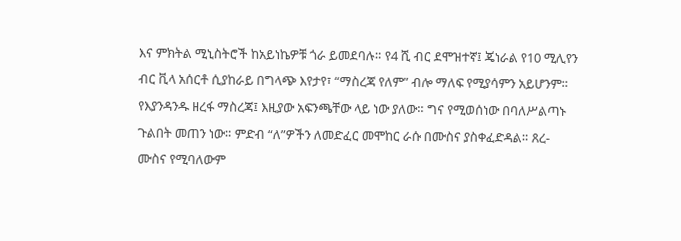እና ምክትል ሚኒስትሮች ከአይነኬዎቹ ጎራ ይመደባሉ። የ4 ሺ ብር ደሞዝተኛ፤ ጄነራል የ10 ሚሊየን ብር ቪላ አሰርቶ ሲያከራይ በግላጭ እየታየ፣ “ማስረጃ የለም” ብሎ ማለፍ የሚያሳምን አይሆንም። የእያንዳንዱ ዘረፋ ማስረጃ፤ እዚያው አፍንጫቸው ላይ ነው ያለው። ግና የሚወሰነው በባለሥልጣኑ ጉልበት መጠን ነው። ምድብ “ለ”ዎችን ለመድፈር መሞከር ራሱ በሙስና ያስቀፈድዳል። ጸረ-ሙስና የሚባለውም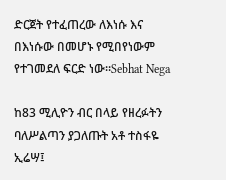ድርጀት የተፈጠረው ለእነሱ እና በእነሱው በመሆኑ የሚበየነውም የተገመደለ ፍርድ ነው።Sebhat Nega

ከ83 ሚሊዮን ብር በላይ የዘረፉትን ባለሥልጣን ያጋለጡት አቶ ተስፋዬ ኢሬሣ፤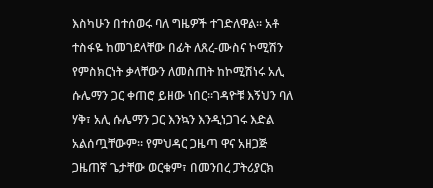እስካሁን በተሰወሩ ባለ ግዜዎች ተገድለዋል። አቶ ተስፋዬ ከመገደላቸው በፊት ለጸረ-ሙስና ኮሚሽን የምስክርነት ቃላቸውን ለመስጠት ከኮሚሽነሩ አሊ ሱሌማን ጋር ቀጠሮ ይዘው ነበር።ገዳዮቹ እኝህን ባለ ሃቅ፣ አሊ ሱሌማን ጋር እንኳን እንዲነጋገሩ እድል አልሰጧቸውም። የምህዳር ጋዜጣ ዋና አዘጋጅ ጋዜጠኛ ጌታቸው ወርቁም፣ በመንበረ ፓትሪያርክ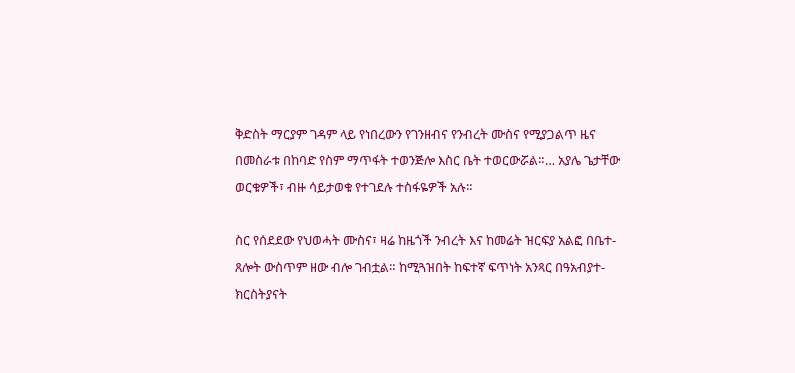ቅድስት ማርያም ገዳም ላይ የነበረውን የገንዘብና የንብረት ሙስና የሚያጋልጥ ዜና በመስራቱ በከባድ የስም ማጥፋት ተወንጅሎ እስር ቤት ተወርውሯል።… አያሌ ጌታቸው ወርቁዎች፣ ብዙ ሳይታወቁ የተገደሉ ተስፋዬዎች አሉ።

ስር የሰደደው የህወሓት ሙስና፣ ዛሬ ከዜጎች ንብረት እና ከመሬት ዝርፍያ አልፎ በቤተ-ጸሎት ውስጥም ዘው ብሎ ገብቷል። ከሚጓዝበት ከፍተኛ ፍጥነት አንጻር በዓአብያተ-ክርስትያናት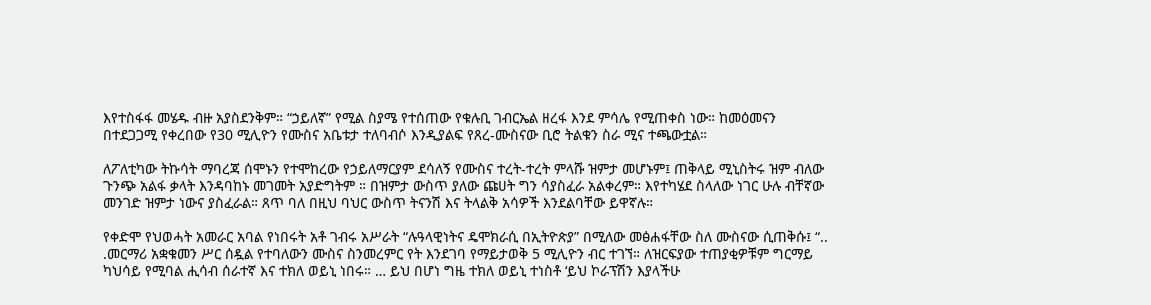እየተስፋፋ መሄዱ ብዙ አያስደንቅም። “ኃይለኛ” የሚል ስያሜ የተሰጠው የቁሉቢ ገብርኤል ዘረፋ እንደ ምሳሌ የሚጠቀስ ነው። ከመዕመናን በተደጋጋሚ የቀረበው የ30 ሚሊዮን የሙስና አቤቱታ ተለባብሶ እንዲያልፍ የጸረ-ሙስናው ቢሮ ትልቁን ስራ ሚና ተጫውቷል።

ለፖለቲካው ትኩሳት ማባረጃ ሰሞኑን የተሞከረው የኃይለማርያም ደሳለኝ የሙስና ተረት-ተረት ምላሹ ዝምታ መሆኑም፤ ጠቅላይ ሚኒስትሩ ዝም ብለው ጉንጭ አልፋ ቃላት እንዳባከኑ መገመት አያድግትም ። በዝምታ ውስጥ ያለው ጩሀት ግን ሳያስፈራ አልቀረም። እየተካሄደ ስላለው ነገር ሁሉ ብቸኛው መንገድ ዝምታ ነውና ያስፈራል። ጸጥ ባለ በዚህ ባህር ውስጥ ትናንሽ እና ትላልቅ አሳዎች እንደልባቸው ይዋኛሉ።

የቀድሞ የህወሓት አመራር አባል የነበሩት አቶ ገብሩ አሥራት “ሉዓላዊነትና ዴሞክራሲ በኢትዮጵያ” በሚለው መፅሐፋቸው ስለ ሙስናው ሲጠቅሱ፤ “.. .መርማሪ አቋቁመን ሥር ሰዷል የተባለውን ሙስና ስንመረምር የት እንደገባ የማይታወቅ 5 ሚሊዮን ብር ተገኘ። ለዝርፍያው ተጠያቂዎቹም ግርማይ ካህሳይ የሚባል ሒሳብ ሰራተኛ እና ተክለ ወይኒ ነበሩ። … ይህ በሆነ ግዜ ተክለ ወይኒ ተነስቶ ‘ይህ ኮራፕሽን እያላችሁ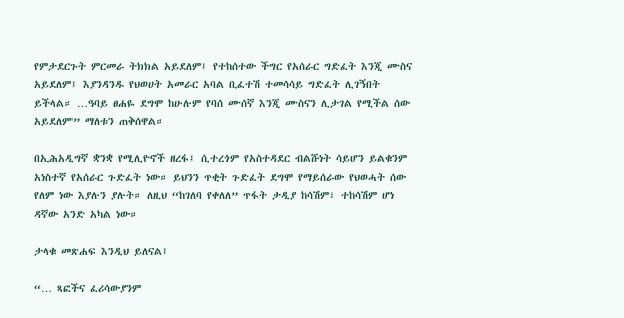የምታደርጉት ምርመራ ትክክል አይደለም፤ የተከሰተው ችግር የአሰራር ግድፈት እንጂ ሙስና አይደለም፤ እያንዳንዱ የህወሀት አመራር አባል ቢፈተሽ ተመሳሳይ ግድፈት ሊገኝበት ይችላል። …ዓባይ ፀሐዬ ደግሞ ከሁሉም የባሰ ሙሰኛ እንጂ ሙስናን ሊታገል የሚችል ሰው አይደለም'” ማለቱን ጠቅሰዋል።

በኢሕአዲግኛ ቋንቋ የሚሊዮኖች ዘረፋ፤ ሲተረጎም የአስተዳደር ብልሹነት ሳይሆን ይልቁንም አነስተኛ የአሰራር ጉድፈት ነው። ይህንን ጥቂት ጉድፈት ደግሞ የማይሰራው የህወሓት ሰው የለም ነው እያሉን ያሉት። ለዚህ “ከገለባ የቀለለ” ጥፋት ታዲያ ከሳሽም፣ ተከሳሽም ሆነ ዳኛው አንድ አካል ነው።

ታላቁ መጽሐፍ እንዲህ ይለናል፤

“… ጻፎችና ፈሪሳውያንም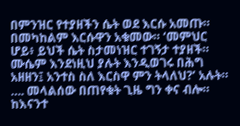በምንዝር የተያዘችን ሴት ወደ እርሱ አመጡ። በመካከልም እርሱዋን አቁመው። ‘መምህር ሆይ፥ ይህች ሴት ስታመነዝር ተገኝታ ተያዘች። ሙሴም እንደነዚህ ያሉት እንዲወገሩ በሕግ አዘዘን፤ አንተስ ስለ እርስዋ ምን ትላለህ?’ አሉት። …. መላልሰው በጠየቁት ጊዜ ግን ቀና ብሎ። ከእናንተ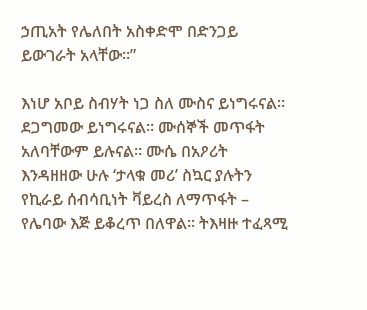ኃጢአት የሌለበት አስቀድሞ በድንጋይ ይውገራት አላቸው።”

እነሆ አቦይ ስብሃት ነጋ ስለ ሙስና ይነግሩናል። ደጋግመው ይነግሩናል። ሙሰኞች መጥፋት አለባቸውም ይሉናል። ሙሴ በአዖሪት እንዳዘዘው ሁሉ ‘ታላቁ መሪ’ ስኳር ያሉትን የኪራይ ሰብሳቢነት ቫይረስ ለማጥፋት – የሌባው እጅ ይቆረጥ በለዋል። ትእዛዙ ተፈጻሚ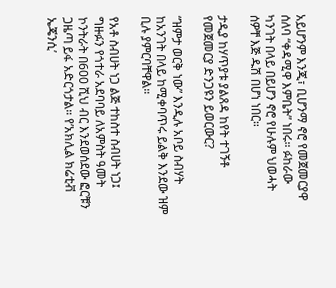አይሆንም እንጂ፣ ቢሆንማ ኖሮ የመጀመርያዋ ሰለባ “ቀዳሚዋ እምቤት” ነበሩ። ፉከራው ካንገት በላይ በይሆን ኖሮ የሁሉም ህወሓት ሰዎቸ እጅ ዱሽ በሆነ ነበር።

ታዲያ ከሃጥያቱ ያልጸዳ ከየት ተገኝቶ የመጀመርያ ድንጋዩን ይወርውር?

“ዝምታ ወርቅ ነው” እንዲሉ አቦይ ስብሃት ከአንገት በላይ ከሚቀባጥሩ ይልቅ እንደው ዝም ቢሉ ያምርባቸዋል።

የአቶ ስብሀት ነጋ ልጅ ተከስተ ስብሀት ነጋ፤ ግዙፉን የጎተራ አደባባይ ለአምስት ዓመት ኮንትራት በ600 ሺህ ብር እንደወሰደው ፎርቹን ጋዜጣ ይፋ አድርጎታል። የ’አክሊል ክሬቲቭ ኤጄንሲ’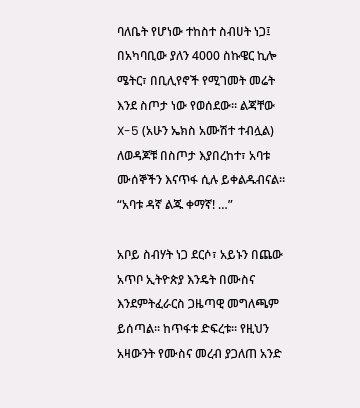ባለቤት የሆነው ተከስተ ስብሀት ነጋ፤ በአካባቢው ያለን 4000 ስኩዌር ኪሎ ሜትር፣ በቢሊየኖች የሚገመት መሬት እንደ ስጦታ ነው የወሰደው። ልጃቸው X-5 (አሁን ኤክስ አሙሽተ ተብሏል) ለወዳጆቹ በስጦታ እያበረከተ፣ አባቱ ሙሰኞችን እናጥፋ ሲሉ ይቀልዱብናል። “አባቱ ዳኛ ልጁ ቀማኛ! …”

አቦይ ስብሃት ነጋ ደርሶ፣ አይኑን በጨው አጥቦ ኢትዮጵያ እንዴት በሙስና እንደምትፈራርስ ጋዜጣዊ መግለጫም ይሰጣል። ከጥፋቱ ድፍረቱ። የዚህን አዛውንት የሙስና መረብ ያጋለጠ አንድ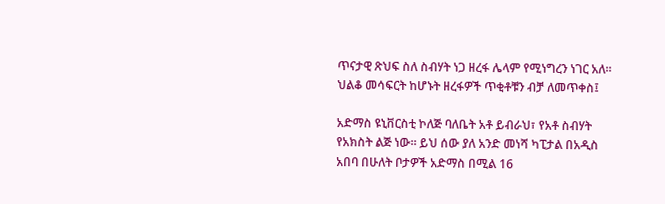ጥናታዊ ጽህፍ ስለ ስብሃት ነጋ ዘረፋ ሌላም የሚነግረን ነገር አለ። ህልቆ መሳፍርት ከሆኑት ዘረፋዎች ጥቂቶቹን ብቻ ለመጥቀስ፤

አድማስ ዩኒቨርስቲ ኮለጅ ባለቤት አቶ ይብራህ፣ የአቶ ስብሃት የአክስት ልጅ ነው። ይህ ሰው ያለ አንድ መነሻ ካፒታል በአዲስ አበባ በሁለት ቦታዎች አድማስ በሚል 16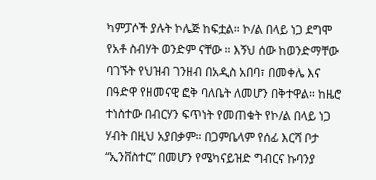ካምፓሶች ያሉት ኮሌጅ ከፍቷል። ኮ/ል በላይ ነጋ ደግሞ የአቶ ስብሃት ወንድም ናቸው ። እኝህ ሰው ከወንድማቸው ባገኙት የህዝብ ገንዘብ በአዲስ አበባ፣ በመቀሌ እና በዓድዋ የዘመናዊ ፎቅ ባለቤት ለመሆን በቅተዋል። ከዜሮ ተነስተው በብርሃን ፍጥነት የመጠቁት የኮ/ል በላይ ነጋ ሃብት በዚህ አያበቃም። በጋምቤላም የሰፊ እርሻ ቦታ “ኢንቨስተር” በመሆን የሜካናይዝድ ግብርና ኩባንያ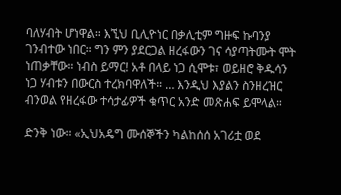ባለሃብት ሆነዋል። እኚህ ቢሊዮነር በቃሊቲም ግዙፍ ኩባንያ ገንብተው ነበር። ግን ምን ያደርጋል ዘረፋውን ገና ሳያጣትሙት ሞት ነጠቃቸው። ነብስ ይማር! አቶ በላይ ነጋ ሲሞቱ፣ ወይዘሮ ቅዱሳን ነጋ ሃብቱን በውርስ ተረክባዋለች። … እንዲህ እያልን ስንዘረዝር ብንወል የዘረፋው ተሳታፊዎች ቁጥር አንድ መጽሐፍ ይሞላል።

ድንቅ ነው። «ኢህአዴግ ሙሰኞችን ካልከሰሰ አገሪቷ ወደ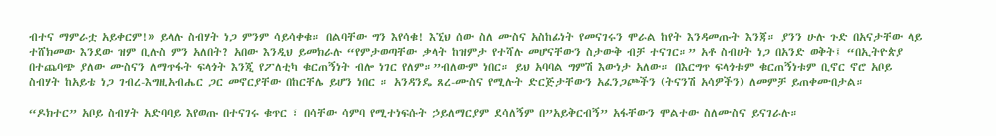ብተና ማምራቷ አይቀርም!» ይላሉ ስብሃት ነጋ ምንም ሳይሳቀቁ። በልባቸው ግን እየሳቁ! እኚህ ሰው ስለ ሙስና አስከፊነት የመናገሩን ሞራል ከየት እንዳመጡት እንጃ። ያንን ሁሉ ጉድ በአናታቸው ላይ ተሸክመው እንደው ዝም ቢሉስ ምን አለበት? አበው እንዲህ ይመክራሉ “የምታወጣቸው ቃላት ከዝምታ የተሻሉ መሆናቸውን ስታውቅ ብቻ ተናገር።” አቶ ስብሀት ነጋ በአንድ ወቅት፤ “በኢትዮጵያ በተጨባጭ ያለው ሙስናን ለማጥፋት ፍላጎት እንጂ የፖለቲካ ቁርጠኝነት ብሎ ነገር የለም።”ብለውም ነበር። ይህ አባባል ግምሽ እውነታ አለው። በእርግጥ ፍላጎቱም ቁርጠኝነቱም ቢኖር ኖሮ አቦይ ስብሃት ከአይቴ ነጋ ገብረ-እግዚአብሔር ጋር መኖርያቸው በከርቸሌ ይሆን ነበር ። አንዳንዴ ጸረ-ሙስና የሚሉት ድርጅታቸውን አፈንጋጮችን (ትናንሽ አሳዎችን) ለመምቻ ይጠቀሙበታል።

“ዶክተር” አቦይ ስብሃት አድባባይ እየወጡ በተናገሩ ቁጥር ፣ በሳቸው ሳምባ የሚተነፍሱት ኃይለማርያም ደሳለኝም በ”አይቅርብኝ” አፋቸውን ሞልተው ስለሙስና ይናገራሉ።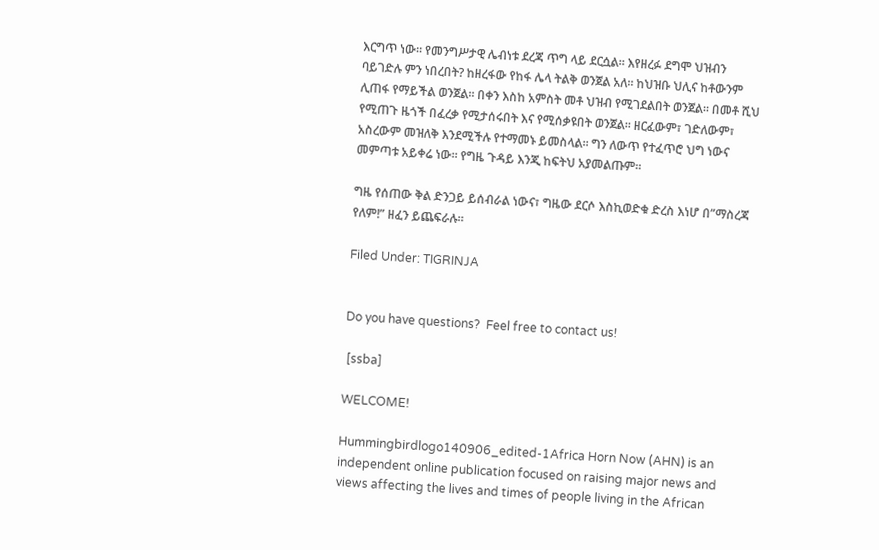እርግጥ ነው። የመንግሥታዊ ሌብነቱ ደረጃ ጥግ ላይ ደርሷል። እየዘረፉ ደግሞ ህዝብን ባይገድሉ ምን ነበረበት? ከዘረፋው የከፋ ሌላ ትልቅ ወንጀል አለ። ከህዝቡ ህሊና ከቶውንም ሊጠፋ የማይችል ወንጀል። በቀን እስከ አምስት መቶ ህዝብ የሚገደልበት ወንጀል። በመቶ ሺህ የሚጠጉ ዜጎች በፈረቃ የሚታሰሩበት እና የሚሰቃዩበት ወንጀል። ዘርፈውም፣ ገድለውም፣ አስረውም መዝለቅ እንደሚችሉ የተማመኑ ይመስላል። ግን ለውጥ የተፈጥሮ ህግ ነውና መምጣቱ አይቀሬ ነው። የግዜ ጉዳይ እንጂ ከፍትህ አያመልጡም።

ግዜ የሰጠው ቅል ድንጋይ ይሰብራል ነውና፣ ግዜው ደርሶ እስኪወድቁ ድረስ እነሆ በ”ማስረጃ የለም!” ዘፈን ይጨፍራሉ።

Filed Under: TIGRINJA


Do you have questions?  Feel free to contact us!

 [ssba]

WELCOME!

Hummingbirdlogo140906_edited-1Africa Horn Now (AHN) is an independent online publication focused on raising major news and views affecting the lives and times of people living in the African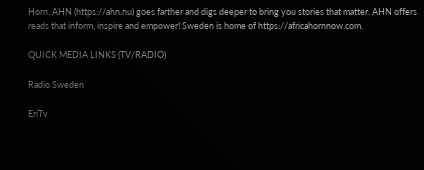Horn. AHN (https://ahn.nu) goes farther and digs deeper to bring you stories that matter. AHN offers reads that inform, inspire and empower! Sweden is home of https://africahornnow.com.

QUICK MEDIA LINKS (TV/RADIO)

Radio Sweden

EriTv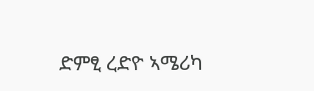ድምፂ ረድዮ ኣሜሪካ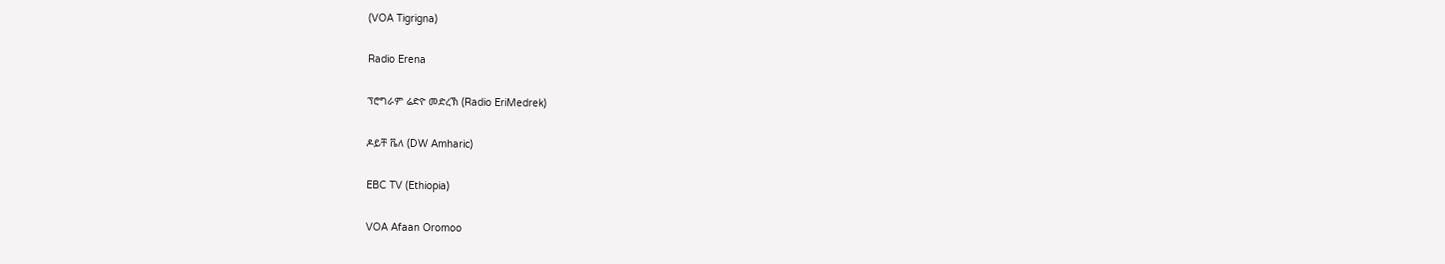(VOA Tigrigna)

Radio Erena

ፕሮግራም ሬድዮ መድረኽ (Radio EriMedrek)

ዶይቸ ቬለ (DW Amharic)

EBC TV (Ethiopia)

VOA Afaan Oromoo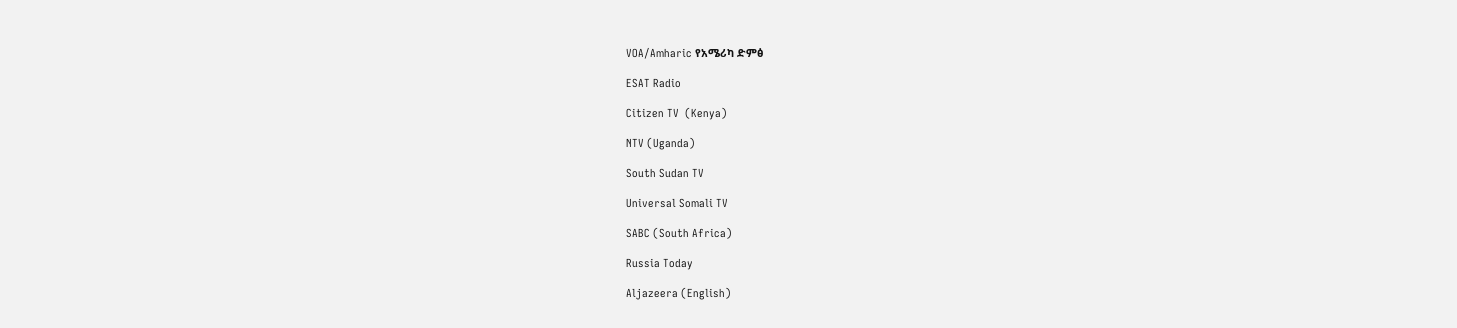VOA/Amharic የአሜሪካ ድምፅ

ESAT Radio

Citizen TV  (Kenya)

NTV (Uganda)

South Sudan TV

Universal Somali TV

SABC (South Africa)

Russia Today

Aljazeera (English)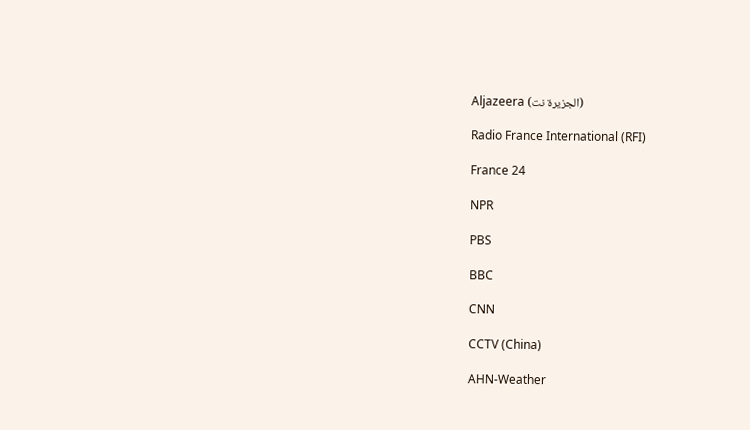Aljazeera (الجزيرة نت)

Radio France International (RFI)

France 24

NPR

PBS

BBC

CNN

CCTV (China)

AHN-Weather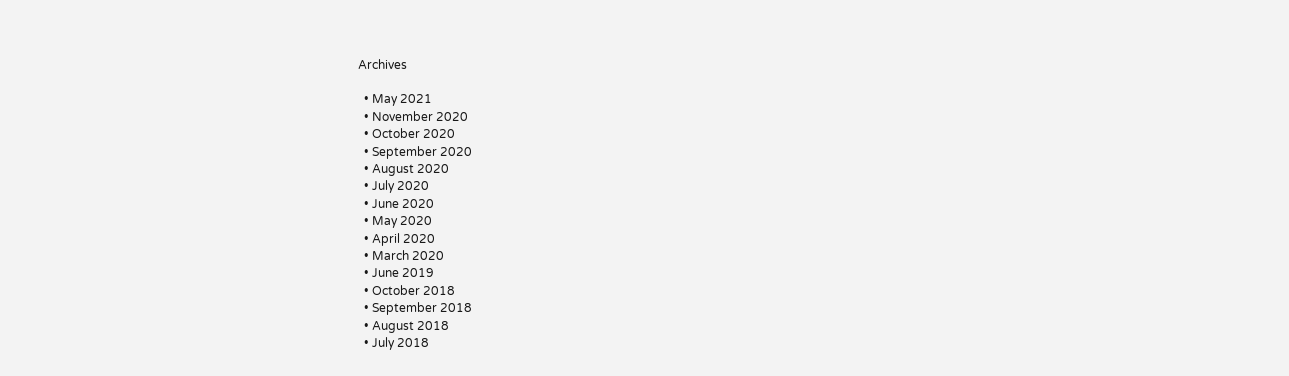Archives

  • May 2021
  • November 2020
  • October 2020
  • September 2020
  • August 2020
  • July 2020
  • June 2020
  • May 2020
  • April 2020
  • March 2020
  • June 2019
  • October 2018
  • September 2018
  • August 2018
  • July 2018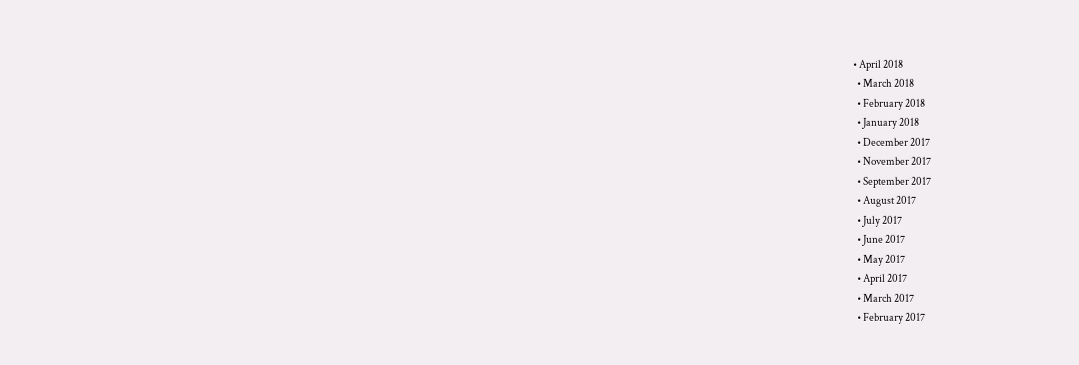• April 2018
  • March 2018
  • February 2018
  • January 2018
  • December 2017
  • November 2017
  • September 2017
  • August 2017
  • July 2017
  • June 2017
  • May 2017
  • April 2017
  • March 2017
  • February 2017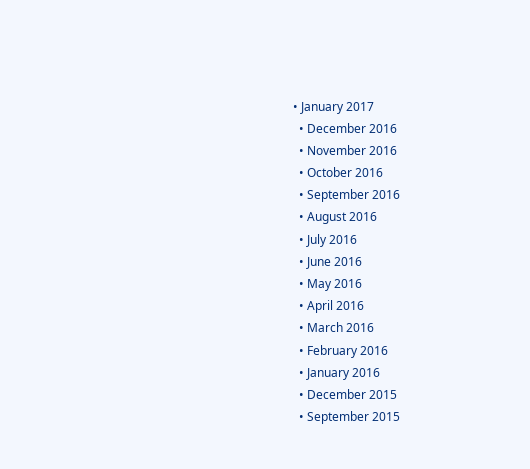• January 2017
  • December 2016
  • November 2016
  • October 2016
  • September 2016
  • August 2016
  • July 2016
  • June 2016
  • May 2016
  • April 2016
  • March 2016
  • February 2016
  • January 2016
  • December 2015
  • September 2015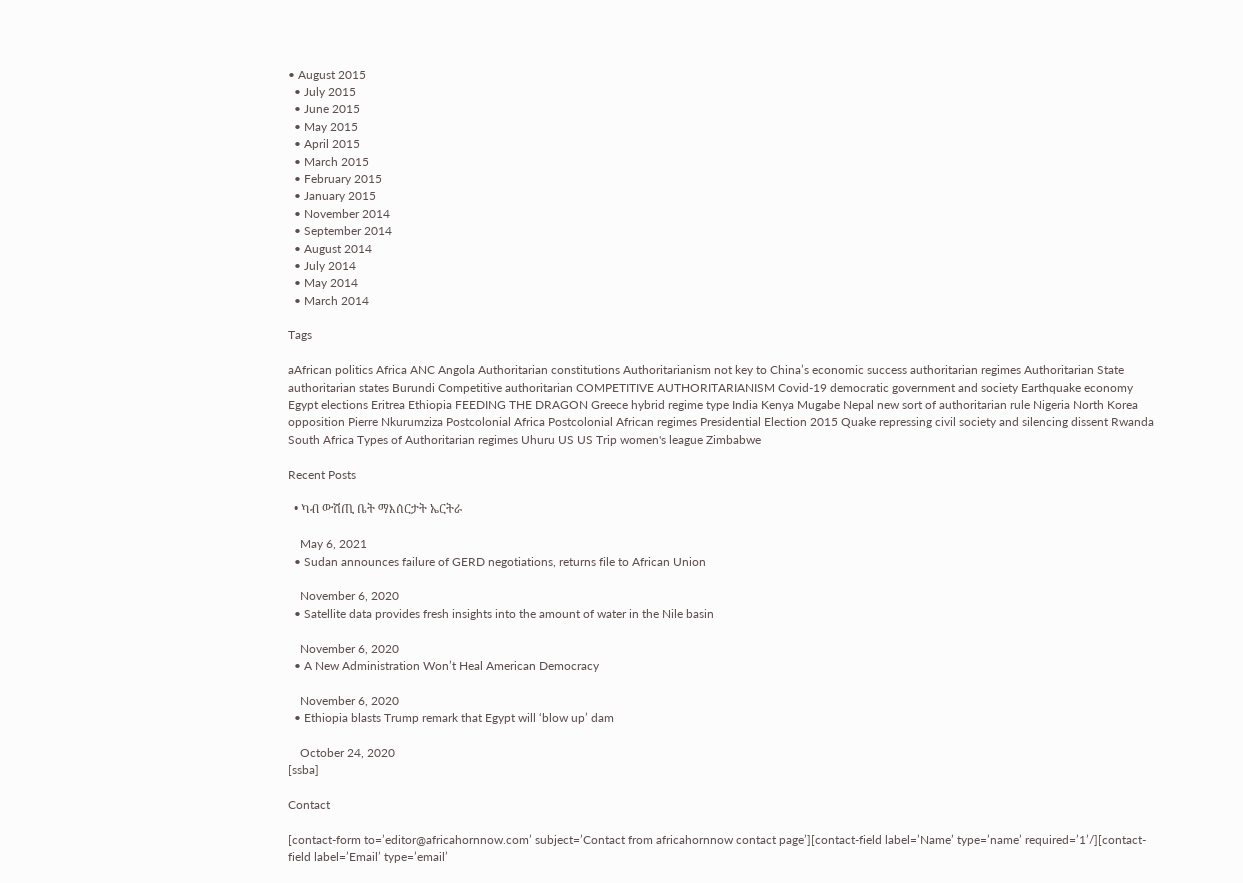• August 2015
  • July 2015
  • June 2015
  • May 2015
  • April 2015
  • March 2015
  • February 2015
  • January 2015
  • November 2014
  • September 2014
  • August 2014
  • July 2014
  • May 2014
  • March 2014

Tags

aAfrican politics Africa ANC Angola Authoritarian constitutions Authoritarianism not key to China’s economic success authoritarian regimes Authoritarian State authoritarian states Burundi Competitive authoritarian COMPETITIVE AUTHORITARIANISM Covid-19 democratic government and society Earthquake economy Egypt elections Eritrea Ethiopia FEEDING THE DRAGON Greece hybrid regime type India Kenya Mugabe Nepal new sort of authoritarian rule Nigeria North Korea opposition Pierre Nkurumziza Postcolonial Africa Postcolonial African regimes Presidential Election 2015 Quake repressing civil society and silencing dissent Rwanda South Africa Types of Authoritarian regimes Uhuru US US Trip women's league Zimbabwe

Recent Posts

  • ካብ ውሽጢ ቤት ማእሰርታት ኤርትራ

    May 6, 2021
  • Sudan announces failure of GERD negotiations, returns file to African Union

    November 6, 2020
  • Satellite data provides fresh insights into the amount of water in the Nile basin

    November 6, 2020
  • A New Administration Won’t Heal American Democracy

    November 6, 2020
  • Ethiopia blasts Trump remark that Egypt will ‘blow up’ dam

    October 24, 2020
[ssba]

Contact

[contact-form to=’editor@africahornnow.com’ subject=’Contact from africahornnow contact page’][contact-field label=’Name’ type=’name’ required=’1’/][contact-field label=’Email’ type=’email’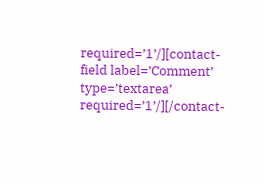required=’1’/][contact-field label=’Comment’ type=’textarea’ required=’1’/][/contact-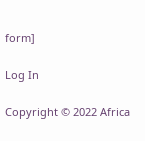form]

Log In

Copyright © 2022 Africa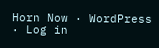Horn Now · WordPress · Log in